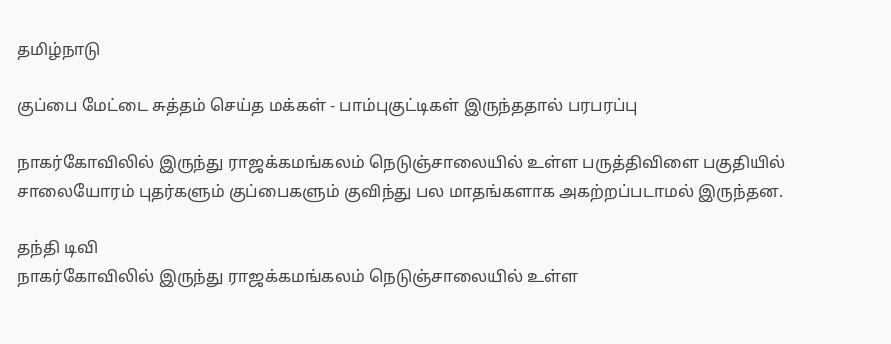தமிழ்நாடு

குப்பை மேட்டை சுத்தம் செய்த மக்கள் - பாம்புகுட்டிகள் இருந்ததால் பரபரப்பு

நாகர்கோவிலில் இருந்து ராஜக்கமங்கலம் நெடுஞ்சாலையில் உள்ள பருத்திவிளை பகுதியில் சாலையோரம் புதர்களும் குப்பைகளும் குவிந்து பல மாதங்களாக அகற்றப்படாமல் இருந்தன.

தந்தி டிவி
நாகர்கோவிலில் இருந்து ராஜக்கமங்கலம் நெடுஞ்சாலையில் உள்ள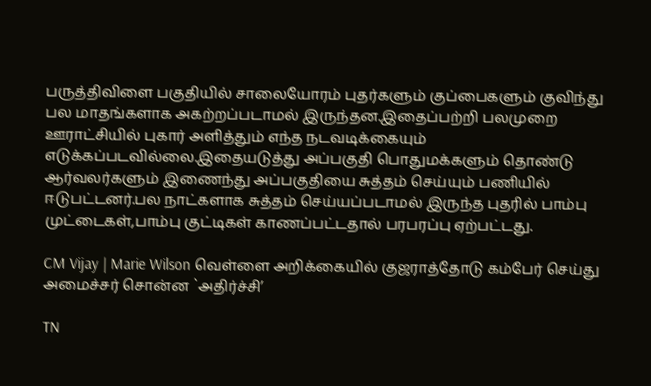பருத்திவிளை பகுதியில் சாலையோரம் புதர்களும் குப்பைகளும் குவிந்து பல மாதங்களாக அகற்றப்படாமல் இருந்தன.இதைப்பற்றி பலமுறை ஊராட்சியில் புகார் அளித்தும் எந்த நடவடிக்கையும் எடுக்கப்படவில்லை.இதையடுத்து அப்பகுதி பொதுமக்களும் தொண்டு ஆர்வலர்களும் இணைந்து அப்பகுதியை சுத்தம் செய்யும் பணியில் ஈடுபட்டனர்.பல நாட்களாக சுத்தம் செய்யப்படாமல் இருந்த புதரில் பாம்பு முட்டைகள்,பாம்பு குட்டிகள் காணப்பட்டதால் பரபரப்பு ஏற்பட்டது.

CM Vijay | Marie Wilson வெள்ளை அறிக்கையில் குஜராத்தோடு கம்பேர் செய்து அமைச்சர் சொன்ன `அதிர்ச்சி’

TN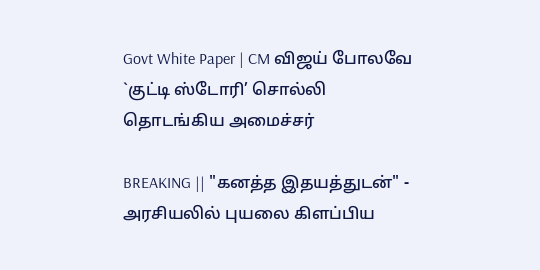Govt White Paper | CM விஜய் போலவே `குட்டி ஸ்டோரி’ சொல்லி தொடங்கிய அமைச்சர்

BREAKING || "கனத்த இதயத்துடன்" - அரசியலில் புயலை கிளப்பிய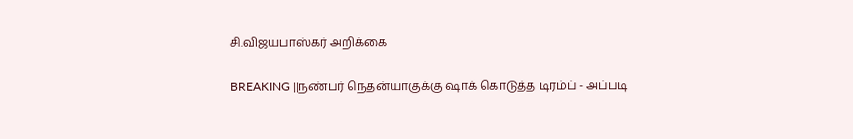சி.விஜயபாஸ்கர் அறிக்கை

BREAKING ||நண்பர் நெதன்யாகுக்கு ஷாக் கொடுத்த டிரம்ப் - அப்படி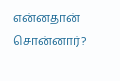என்னதான் சொன்னார்?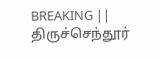BREAKING || திருச்செந்தூர்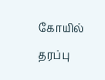கோயில் தரப்பு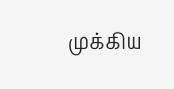முக்கிய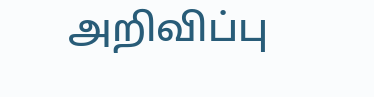அறிவிப்பு